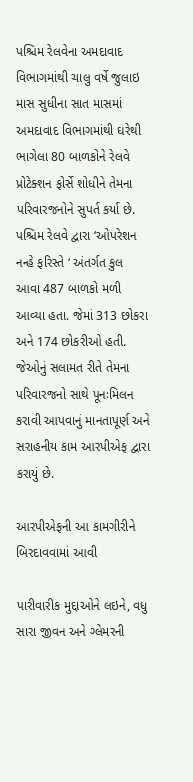પશ્ચિમ રેલવેના અમદાવાદ વિભાગમાંથી ચાલુ વર્ષે જુલાઇ માસ સુધીના સાત માસમાં અમદાવાદ વિભાગમાંથી ઘરેથી ભાગેલા 80 બાળકોને રેલવે પ્રોટેક્શન ફોર્સે શોધીને તેમના પરિવારજનોને સુપર્ત કર્યા છે. પશ્ચિમ રેલવે દ્વારા ‘ઓપરેશન નન્હે ફરિસ્તે ‘ અંતર્ગત કુલ આવા 487 બાળકો મળી આવ્યા હતા. જેમાં 313 છોકરા અને 174 છોકરીઓ હતી. જેઓનું સલામત રીતે તેમના પરિવારજનો સાથે પૂનઃમિલન કરાવી આપવાનું માનતાપૂર્ણ અને સરાહનીય કામ આરપીએફ દ્વારા કરાયું છે.

આરપીએફની આ કામગીરીને બિરદાવવામાં આવી

પારીવારીક મુદ્દાઓને લઇને, વધુ સારા જીવન અને ગ્લેમરની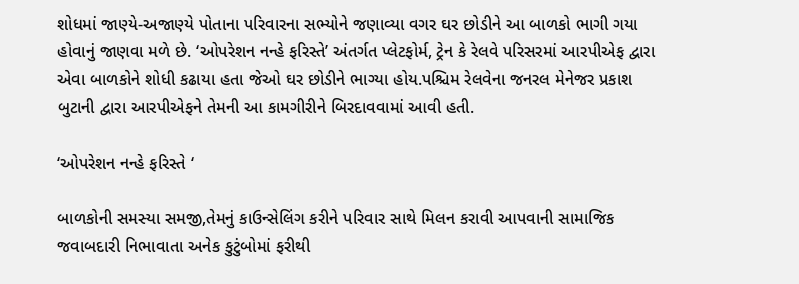શોધમાં જાણ્યે-અજાણ્યે પોતાના પરિવારના સભ્યોને જણાવ્યા વગર ઘર છોડીને આ બાળકો ભાગી ગયા હોવાનું જાણવા મળે છે. ‘ઓપરેશન નન્હે ફરિસ્તે’ અંતર્ગત પ્લેટફોર્મ, ટ્રેન કે રેલવે પરિસરમાં આરપીએફ દ્વારા એવા બાળકોને શોધી કઢાયા હતા જેઓ ઘર છોડીને ભાગ્યા હોય.પશ્ચિમ રેલવેના જનરલ મેનેજર પ્રકાશ બુટાની દ્વારા આરપીએફને તેમની આ કામગીરીને બિરદાવવામાં આવી હતી.

‘ઓપરેશન નન્હે ફરિસ્તે ‘

બાળકોની સમસ્યા સમજી,તેમનું કાઉન્સેલિંગ કરીને પરિવાર સાથે મિલન કરાવી આપવાની સામાજિક જવાબદારી નિભાવાતા અનેક કુટુંબોમાં ફરીથી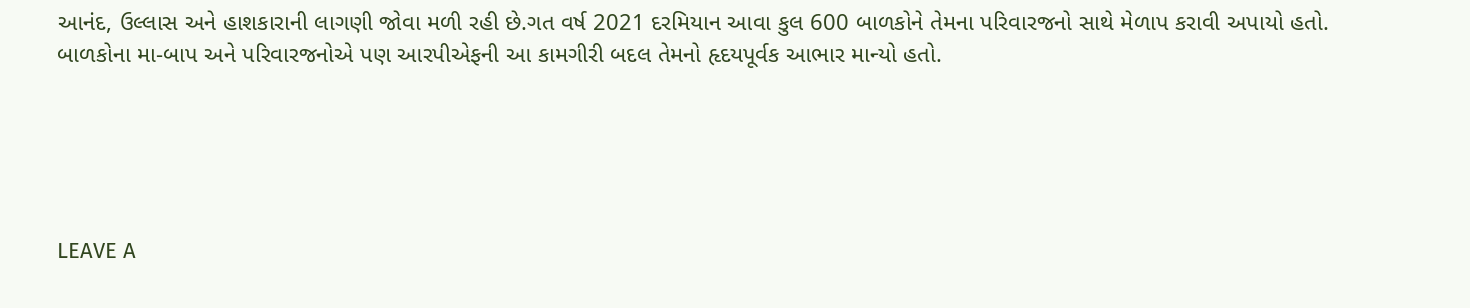આનંદ, ઉલ્લાસ અને હાશકારાની લાગણી જોવા મળી રહી છે.ગત વર્ષ 2021 દરમિયાન આવા કુલ 600 બાળકોને તેમના પરિવારજનો સાથે મેળાપ કરાવી અપાયો હતો. બાળકોના મા-બાપ અને પરિવારજનોએ પણ આરપીએફની આ કામગીરી બદલ તેમનો હૃદયપૂર્વક આભાર માન્યો હતો.





LEAVE A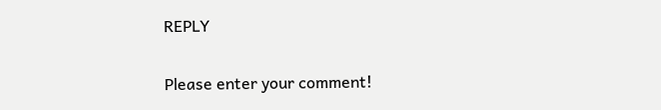REPLY

Please enter your comment!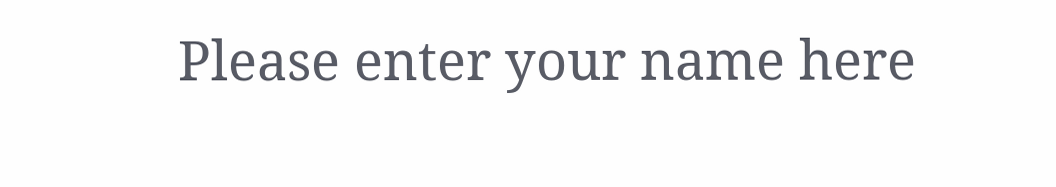Please enter your name here